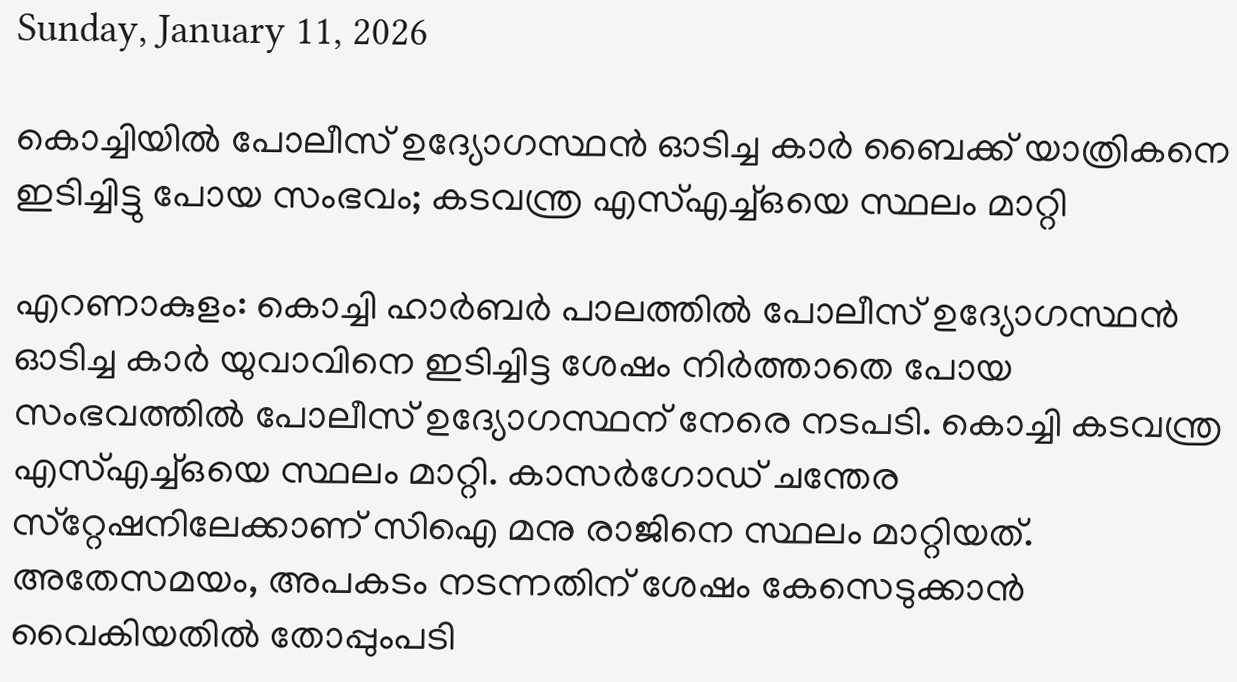Sunday, January 11, 2026

കൊച്ചിയിൽ പോലീസ് ഉദ്യോഗസ്ഥൻ ഓടിച്ച കാർ ബൈക്ക് യാത്രികനെ ഇടിച്ചിട്ടു പോയ സംഭവം; കടവന്ത്ര എസ്എച്ച്ഒയെ സ്ഥലം മാറ്റി

എറണാകുളം: കൊച്ചി ഹാർബർ പാലത്തിൽ പോലീസ് ഉദ്യോഗസ്ഥൻ ഓടിച്ച കാർ യുവാവിനെ ഇടിച്ചിട്ട ശേഷം നിർത്താതെ പോയ സംഭവത്തിൽ പോലീസ് ഉദ്യോഗസ്ഥന് നേരെ നടപടി. കൊച്ചി കടവന്ത്ര എസ്എച്ച്ഒയെ സ്ഥലം മാറ്റി. കാസർഗോഡ് ചന്തേര സ്‌റ്റേഷനിലേക്കാണ് സിഐ മനു രാജിനെ സ്ഥലം മാറ്റിയത്. അതേസമയം, അപകടം നടന്നതിന് ശേഷം കേസെടുക്കാൻ വൈകിയതിൽ തോപ്പുംപടി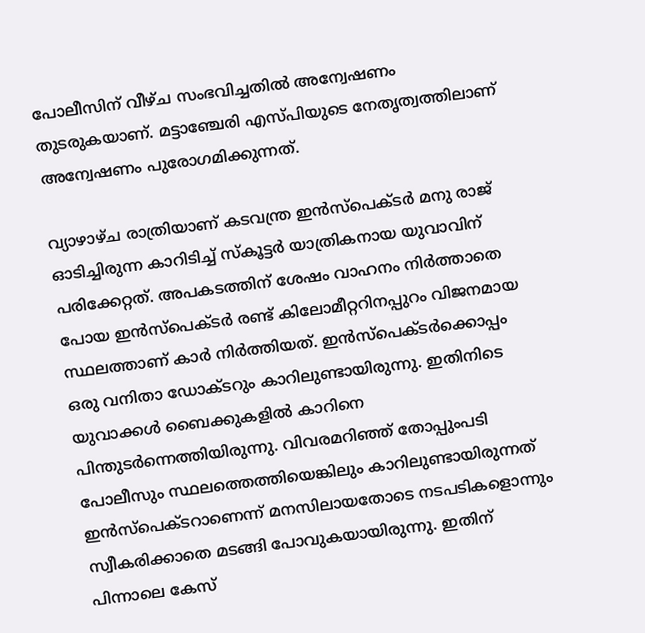പോലീസിന് വീഴ്ച സംഭവിച്ചതിൽ അന്വേഷണം തുടരുകയാണ്. മട്ടാഞ്ചേരി എസ്പിയുടെ നേതൃത്വത്തിലാണ് അന്വേഷണം പുരോഗമിക്കുന്നത്.

വ്യാഴാഴ്ച രാത്രിയാണ് കടവന്ത്ര ഇൻസ്പെക്ടർ മനു രാജ് ഓടിച്ചിരുന്ന കാറിടിച്ച് സ്കൂട്ടർ യാത്രികനായ യുവാവിന് പരിക്കേറ്റത്. അപകടത്തിന് ശേഷം വാഹനം നിർത്താതെ പോയ ഇൻസ്പെക്ടർ രണ്ട് കിലോമീറ്ററിനപ്പുറം വിജനമായ സ്ഥലത്താണ് കാർ നിർത്തിയത്. ഇൻസ്പെക്ടർക്കൊപ്പം ഒരു വനിതാ ഡോക്ടറും കാറിലുണ്ടായിരുന്നു. ഇതിനിടെ യുവാക്കൾ ബൈക്കുകളിൽ കാറിനെ പിന്തുടർന്നെത്തിയിരുന്നു. വിവരമറിഞ്ഞ് തോപ്പുംപടി പോലീസും സ്ഥലത്തെത്തിയെങ്കിലും കാറിലുണ്ടായിരുന്നത് ഇൻസ്പെക്ടറാണെന്ന് മനസിലായതോടെ നടപടികളൊന്നും സ്വീകരിക്കാതെ മടങ്ങി പോവുകയായിരുന്നു. ഇതിന് പിന്നാലെ കേസ്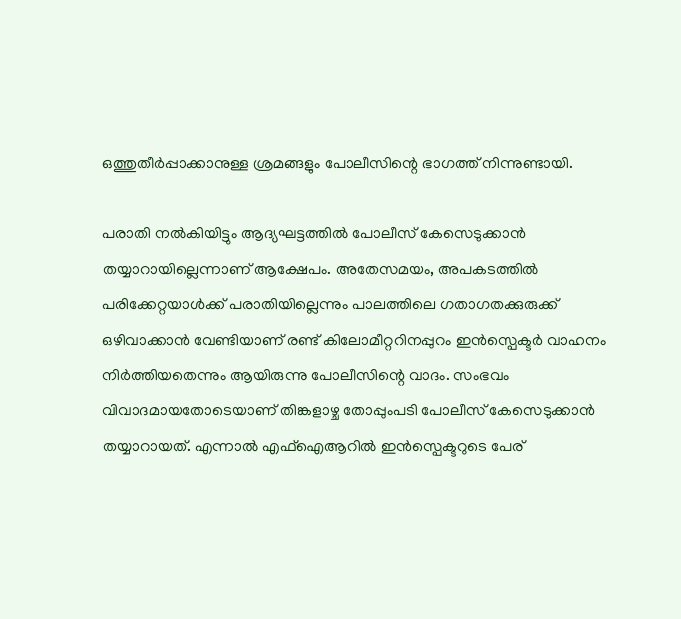ഒത്തുതീർപ്പാക്കാനുള്ള ശ്രമങ്ങളും പോലീസിന്റെ ഭാഗത്ത് നിന്നുണ്ടായി.

പരാതി നൽകിയിട്ടും ആദ്യഘട്ടത്തിൽ പോലീസ് കേസെടുക്കാൻ തയ്യാറായില്ലെന്നാണ് ആക്ഷേപം. അതേസമയം, അപകടത്തിൽ പരിക്കേറ്റയാൾക്ക് പരാതിയില്ലെന്നും പാലത്തിലെ ഗതാഗതക്കുരുക്ക് ഒഴിവാക്കാൻ വേണ്ടിയാണ് രണ്ട് കിലോമീറ്ററിനപ്പുറം ഇൻസ്പെക്ടർ വാഹനം നിർത്തിയതെന്നും ആയിരുന്നു പോലീസിന്റെ വാദം. സംഭവം വിവാദമായതോടെയാണ് തിങ്കളാഴ്ച തോപ്പുംപടി പോലീസ് കേസെടുക്കാൻ തയ്യാറായത്. എന്നാൽ എഫ്ഐആറിൽ ഇൻസ്പെക്ടറുടെ പേര്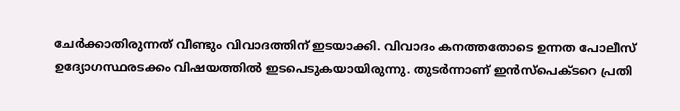ചേർക്കാതിരുന്നത് വീണ്ടും വിവാദത്തിന് ഇടയാക്കി. വിവാദം കനത്തതോടെ ഉന്നത പോലീസ് ഉദ്യോഗസ്ഥരടക്കം വിഷയത്തിൽ ഇടപെടുകയായിരുന്നു. തുടർന്നാണ് ഇൻസ്പെക്ടറെ പ്രതി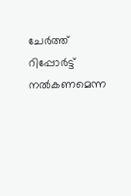ചേർത്ത് റിപ്പോർട്ട് നൽകണമെന്ന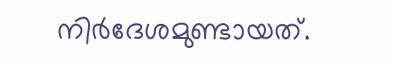നിർദേശമുണ്ടായത്.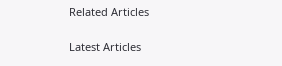Related Articles

Latest Articles